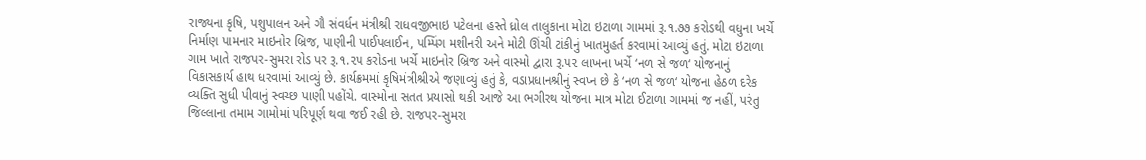રાજ્યના કૃષિ, પશુપાલન અને ગૌ સંવર્ધન મંત્રીશ્રી રાધવજીભાઇ પટેલના હસ્તે ધ્રોલ તાલુકાના મોટા ઇટાળા ગામમાં રૂ.૧.૭૭ કરોડથી વધુના ખર્ચે નિર્માણ પામનાર માઇનોર બ્રિજ, પાણીની પાઈપલાઈન, પમ્પિંગ મશીનરી અને મોટી ઊંચી ટાંકીનું ખાતમુહર્ત કરવામાં આવ્યું હતું. મોટા ઇટાળા ગામ ખાતે રાજપર-સુમરા રોડ પર રૂ.૧.૨૫ કરોડના ખર્ચે માઇનોર બ્રિજ અને વાસ્મો દ્વારા રૂ.૫૨ લાખના ખર્ચે ‘નળ સે જળ‘ યોજનાનું વિકાસકાર્ય હાથ ધરવામાં આવ્યું છે. કાર્યક્રમમાં કૃષિમંત્રીશ્રીએ જણાવ્યું હતું કે, વડાપ્રધાનશ્રીનું સ્વપ્ન છે કે ‘નળ સે જળ‘ યોજના હેઠળ દરેક વ્યક્તિ સુધી પીવાનું સ્વચ્છ પાણી પહોંચે. વાસ્મોના સતત પ્રયાસો થકી આજે આ ભગીરથ યોજના માત્ર મોટા ઈટાળા ગામમાં જ નહીં, પરંતુ જિલ્લાના તમામ ગામોમાં પરિપૂર્ણ થવા જઈ રહી છે. રાજપર-સુમરા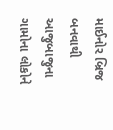માઈનોર બ્રિજ બનવાથી આજુબાજુના ગામોના લોકોને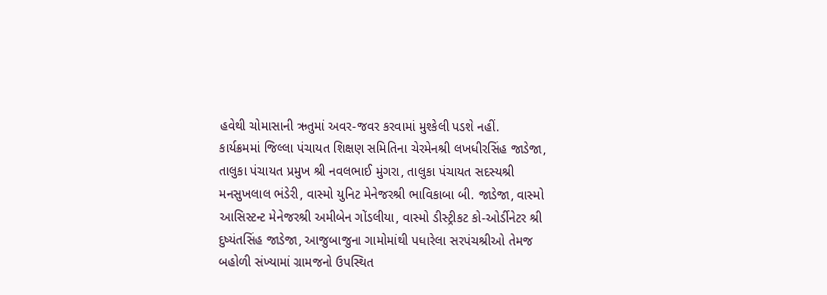હવેથી ચોમાસાની ઋતુમાં અવર-જવર કરવામાં મુશ્કેલી પડશે નહીં.
કાર્યક્રમમાં જિલ્લા પંચાયત શિક્ષણ સમિતિના ચેરમેનશ્રી લખધીરસિંહ જાડેજા, તાલુકા પંચાયત પ્રમુખ શ્રી નવલભાઈ મુંગરા, તાલુકા પંચાયત સદસ્યશ્રી મનસુખલાલ ભંડેરી, વાસ્મો યુનિટ મેનેજરશ્રી ભાવિકાબા બી. જાડેજા, વાસ્મો આસિસ્ટન્ટ મેનેજરશ્રી અમીબેન ગોંડલીયા, વાસ્મો ડીસ્ટ્રીકટ કો-ઓર્ડીનેટર શ્રી દુષ્યંતસિંહ જાડેજા, આજુબાજુના ગામોમાંથી પધારેલા સરપંચશ્રીઓ તેમજ બહોળી સંખ્યામાં ગ્રામજનો ઉપસ્થિત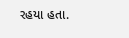રહયા હતા.